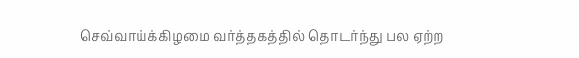செவ்வாய்க்கிழமை வர்த்தகத்தில் தொடர்ந்து பல ஏற்ற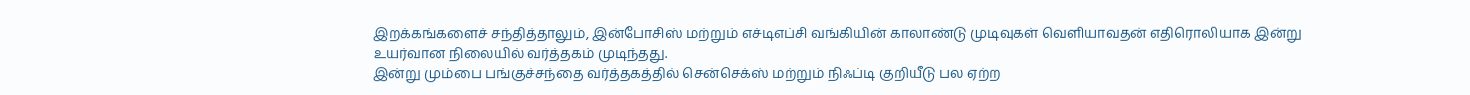இறக்கங்களைச் சந்தித்தாலும், இன்போசிஸ் மற்றும் எச்டிஎப்சி வங்கியின் காலாண்டு முடிவுகள் வெளியாவதன் எதிரொலியாக இன்று உயர்வான நிலையில் வர்த்தகம் முடிந்தது.
இன்று மும்பை பங்குச்சந்தை வர்த்தகத்தில் சென்செக்ஸ் மற்றும் நிஃப்டி குறியீடு பல ஏற்ற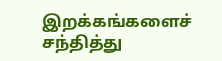இறக்கங்களைச் சந்தித்து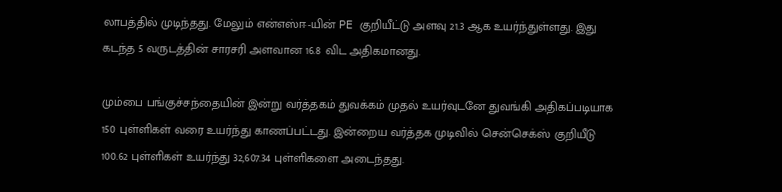லாபத்தில் முடிந்தது. மேலும் என்எஸ்ஈ-யின் PE குறியீட்டு அளவு 21.3 ஆக உயர்ந்துள்ளது. இது கடந்த 5 வருடத்தின் சாரசரி அளவான 16.8 விட அதிகமானது.

மும்பை பங்குச்சந்தையின் இன்று வர்த்தகம் துவக்கம் முதல் உயர்வுடனே துவங்கி அதிகப்படியாக 150 புள்ளிகள் வரை உயர்ந்து காணப்பட்டது. இன்றைய வர்த்தக முடிவில் சென்செக்ஸ் குறியீடு 100.62 புள்ளிகள் உயர்ந்து 32,607.34 புள்ளிகளை அடைந்தது.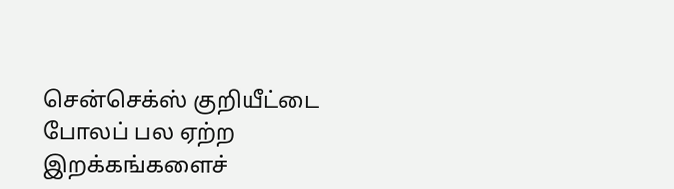சென்செக்ஸ் குறியீட்டை போலப் பல ஏற்ற இறக்கங்களைச்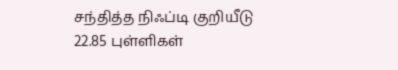சந்தித்த நிஃப்டி குறியீடு 22.85 புள்ளிகள்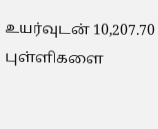உயர்வுடன் 10,207.70 புள்ளிகளை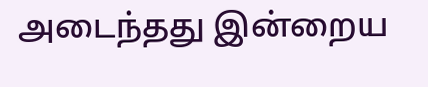அடைந்தது இன்றைய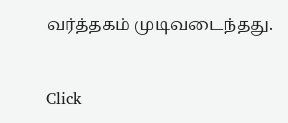வர்த்தகம் முடிவடைந்தது.


Click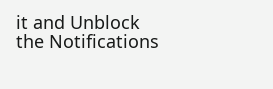it and Unblock the Notifications